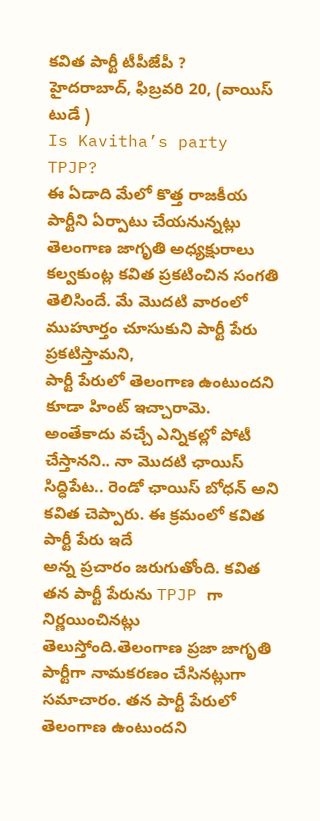కవిత పార్టీ టీపీజేపీ ?
హైదరాబాద్, ఫిబ్రవరి 20, (వాయిస్ టుడే )
Is Kavitha’s party TPJP?
ఈ ఏడాది మేలో కొత్త రాజకీయ పార్టీని ఏర్పాటు చేయనున్నట్లు తెలంగాణ జాగృతి అధ్యక్షురాలు కల్వకుంట్ల కవిత ప్రకటించిన సంగతి తెలిసిందే. మే మొదటి వారంలో ముహూర్తం చూసుకుని పార్టీ పేరు ప్రకటిస్తామని,
పార్టీ పేరులో తెలంగాణ ఉంటుందని కూడా హింట్ ఇచ్చారామె. అంతేకాదు వచ్చే ఎన్నికల్లో పోటీ చేస్తానని.. నా మొదటి ఛాయిస్ సిద్ధిపేట.. రెండో ఛాయిస్ బోధన్ అని కవిత చెప్పారు. ఈ క్రమంలో కవిత పార్టీ పేరు ఇదే
అన్న ప్రచారం జరుగుతోంది. కవిత తన పార్టీ పేరును TPJP గా నిర్ణయించినట్లు తెలుస్తోంది.తెలంగాణ ప్రజా జాగృతి పార్టీగా నామకరణం చేసినట్లుగా సమాచారం. తన పార్టీ పేరులో తెలంగాణ ఉంటుందని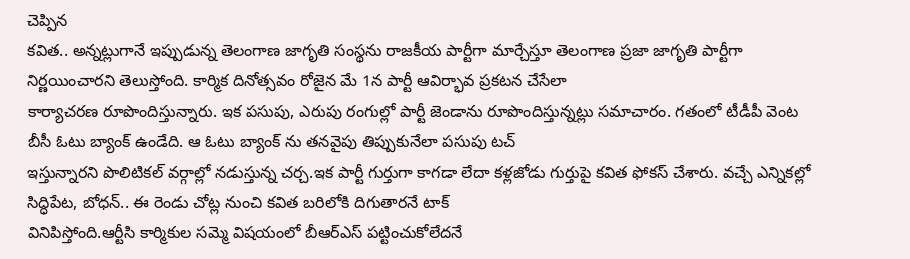చెప్పిన
కవిత.. అన్నట్లుగానే ఇప్పుడున్న తెలంగాణ జాగృతి సంస్థను రాజకీయ పార్టీగా మార్చేస్తూ తెలంగాణ ప్రజా జాగృతి పార్టీగా నిర్ణయించారని తెలుస్తోంది. కార్మిక దినోత్సవం రోజైన మే 1న పార్టీ ఆవిర్భావ ప్రకటన చేసేలా
కార్యాచరణ రూపొందిస్తున్నారు. ఇక పసుపు, ఎరుపు రంగుల్లో పార్టీ జెండాను రూపొందిస్తున్నట్లు సమాచారం. గతంలో టీడీపీ వెంట బీసీ ఓటు బ్యాంక్ ఉండేది. ఆ ఓటు బ్యాంక్ ను తనవైపు తిప్పుకునేలా పసుపు టచ్
ఇస్తున్నారని పొలిటికల్ వర్గాల్లో నడుస్తున్న చర్చ.ఇక పార్టీ గుర్తుగా కాగడా లేదా కళ్లజోడు గుర్తుపై కవిత ఫోకస్ చేశారు. వచ్చే ఎన్నికల్లో సిద్ధిపేట, బోధన్.. ఈ రెండు చోట్ల నుంచి కవిత బరిలోకి దిగుతారనే టాక్
వినిపిస్తోంది.ఆర్టీసి కార్మికుల సమ్మె విషయంలో బీఆర్ఎస్ పట్టించుకోలేదనే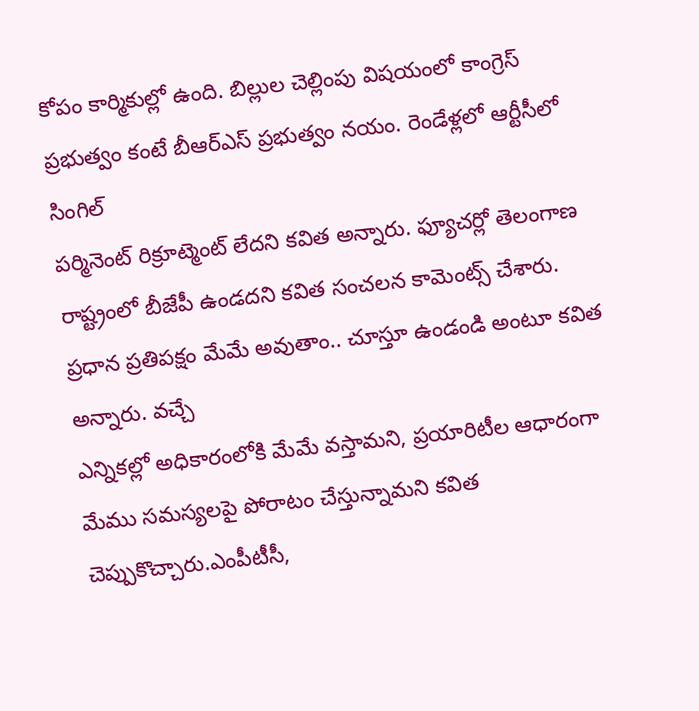కోపం కార్మికుల్లో ఉంది. బిల్లుల చెల్లింపు విషయంలో కాంగ్రెస్ ప్రభుత్వం కంటే బీఆర్ఎస్ ప్రభుత్వం నయం. రెండేళ్లలో ఆర్టీసీలో సింగిల్
పర్మినెంట్ రిక్రూట్మెంట్ లేదని కవిత అన్నారు. ఫ్యూచర్లో తెలంగాణ రాష్ట్రంలో బీజేపీ ఉండదని కవిత సంచలన కామెంట్స్ చేశారు. ప్రధాన ప్రతిపక్షం మేమే అవుతాం.. చూస్తూ ఉండండి అంటూ కవిత అన్నారు. వచ్చే
ఎన్నికల్లో అధికారంలోకి మేమే వస్తామని, ప్రయారిటీల ఆధారంగా మేము సమస్యలపై పోరాటం చేస్తున్నామని కవిత చెప్పుకొచ్చారు.ఎంపీటీసీ,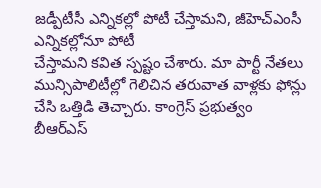జడ్పీటీసీ ఎన్నికల్లో పోటీ చేస్తామని, జీహెచ్ఎంసీ ఎన్నికల్లోనూ పోటీ
చేస్తామని కవిత స్పష్టం చేశారు. మా పార్టీ నేతలు మున్సిపాలిటీల్లో గెలిచిన తరువాత వాళ్లకు ఫోన్లు చేసి ఒత్తిడి తెచ్చారు. కాంగ్రెస్ ప్రభుత్వం బీఆర్ఎస్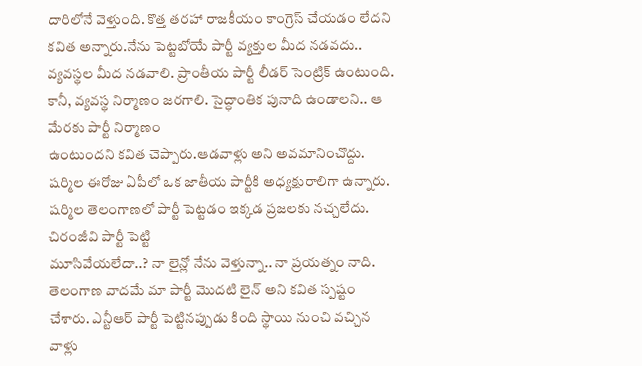దారిలోనే వెళ్తుంది. కొత్త తరహా రాజకీయం కాంగ్రెస్ చేయడం లేదని
కవిత అన్నారు.నేను పెట్టబోయే పార్టీ వ్యక్తుల మీద నడవదు.. వ్యవస్థల మీద నడవాలి. ప్రాంతీయ పార్టీ లీడర్ సెంట్రిక్ ఉంటుంది. కానీ, వ్యవస్థ నిర్మాణం జరగాలి. సైద్ధాంతిక పునాది ఉండాలని.. ఆ మేరకు పార్టీ నిర్మాణం
ఉంటుందని కవిత చెప్పారు.ఆడవాళ్లు అని అవమానించొద్దు. షర్మిల ఈరోజు ఏపీలో ఒక జాతీయ పార్టీకి అధ్యక్షురాలిగా ఉన్నారు. షర్మిల తెలంగాణలో పార్టీ పెట్టడం ఇక్కడ ప్రజలకు నచ్చలేదు. చిరంజీవి పార్టీ పెట్టి
మూసివేయలేదా..? నా లైన్లో నేను వెళ్తున్నా.. నా ప్రయత్నం నాది. తెలంగాణ వాదమే మా పార్టీ మొదటి లైన్ అని కవిత స్పష్టం చేశారు. ఎన్టీఆర్ పార్టీ పెట్టినప్పుడు కింది స్థాయి నుంచి వచ్చిన వాళ్లు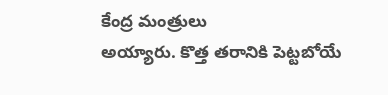కేంద్ర మంత్రులు
అయ్యారు. కొత్త తరానికి పెట్టబోయే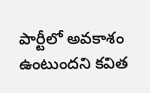పార్టీలో అవకాశం ఉంటుందని కవిత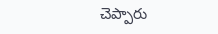చెప్పారు